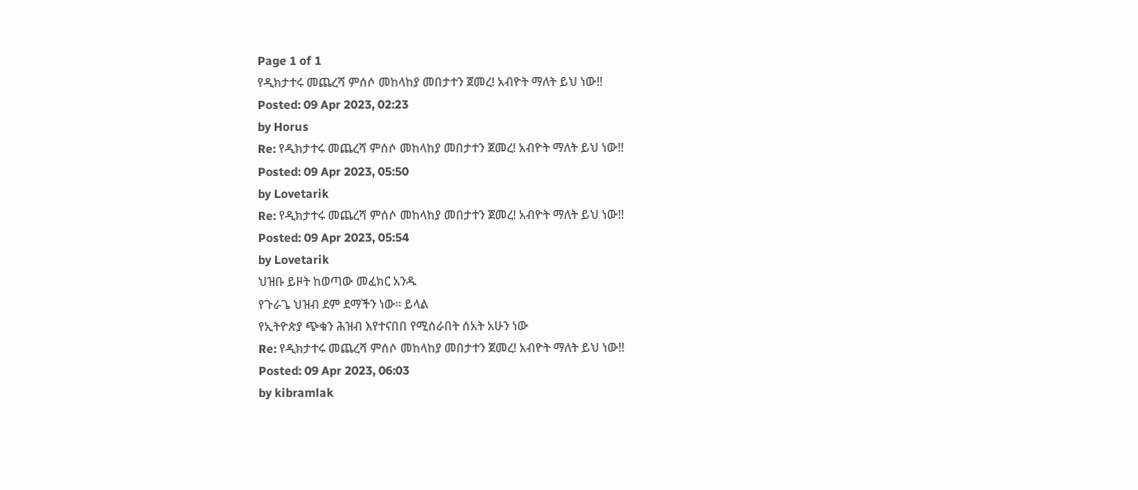Page 1 of 1
የዲክታተሩ መጨረሻ ምሰሶ መከላከያ መበታተን ጀመረ! አብዮት ማለት ይህ ነው!!
Posted: 09 Apr 2023, 02:23
by Horus
Re: የዲክታተሩ መጨረሻ ምሰሶ መከላከያ መበታተን ጀመረ! አብዮት ማለት ይህ ነው!!
Posted: 09 Apr 2023, 05:50
by Lovetarik
Re: የዲክታተሩ መጨረሻ ምሰሶ መከላከያ መበታተን ጀመረ! አብዮት ማለት ይህ ነው!!
Posted: 09 Apr 2023, 05:54
by Lovetarik
ህዝቡ ይዞት ከወጣው መፈክር አንዱ
የጉራጌ ህዝብ ደም ደማችን ነው። ይላል
የኢትዮጵያ ጭቁን ሕዝብ እየተናበበ የሚሰራበት ሰአት አሁን ነው
Re: የዲክታተሩ መጨረሻ ምሰሶ መከላከያ መበታተን ጀመረ! አብዮት ማለት ይህ ነው!!
Posted: 09 Apr 2023, 06:03
by kibramlak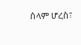ሰላም ሆረስ፣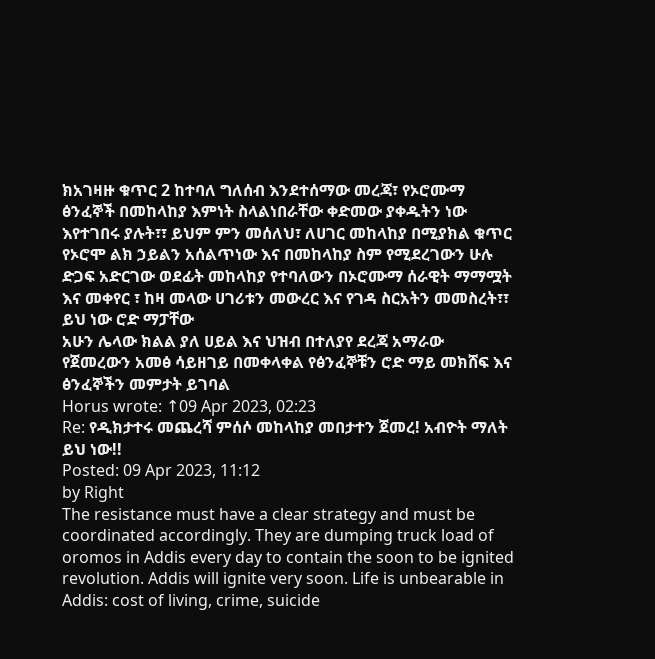ክአገዛዙ ቁጥር 2 ከተባለ ግለሰብ እንደተሰማው መረጃ፣ የኦሮሙማ ፅንፈኞች በመከላከያ እምነት ስላልነበራቸው ቀድመው ያቀዱትን ነው እየተገበሩ ያሉት፣፣ ይህም ምን መሰለህ፣ ለሀገር መከላከያ በሚያክል ቁጥር የኦሮሞ ልክ ኃይልን አሰልጥነው እና በመከላከያ ስም የሚደረገውን ሁሉ ድጋፍ አድርገው ወደፊት መከላከያ የተባለውን በኦሮሙማ ሰራዊት ማማሟት እና መቀየር ፣ ከዛ መላው ሀገሪቱን መውረር እና የገዳ ስርአትን መመስረት፣፣ ይህ ነው ሮድ ማፓቸው
አሁን ሌላው ክልል ያለ ሀይል እና ህዝብ በተለያየ ደረጃ አማራው የጀመረውን አመፅ ሳይዘገይ በመቀላቀል የፅንፈኞቹን ሮድ ማይ መክሸፍ እና ፅንፈኞችን መምታት ይገባል
Horus wrote: ↑09 Apr 2023, 02:23
Re: የዲክታተሩ መጨረሻ ምሰሶ መከላከያ መበታተን ጀመረ! አብዮት ማለት ይህ ነው!!
Posted: 09 Apr 2023, 11:12
by Right
The resistance must have a clear strategy and must be coordinated accordingly. They are dumping truck load of oromos in Addis every day to contain the soon to be ignited revolution. Addis will ignite very soon. Life is unbearable in Addis: cost of living, crime, suicide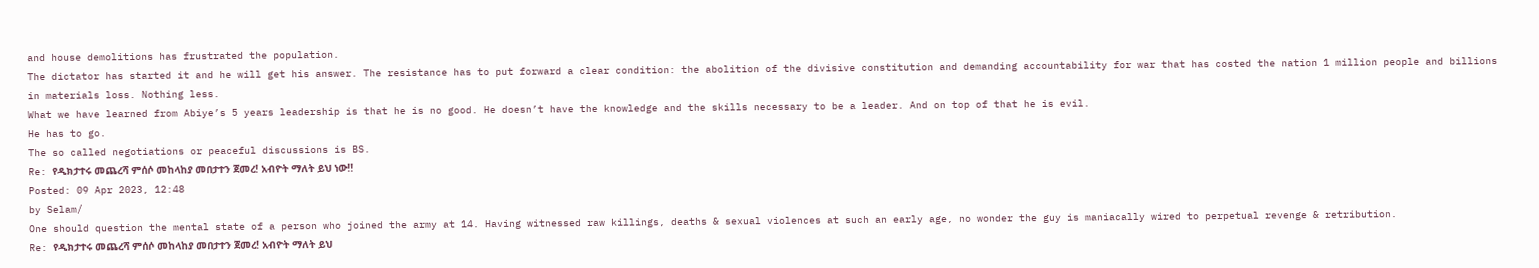and house demolitions has frustrated the population.
The dictator has started it and he will get his answer. The resistance has to put forward a clear condition: the abolition of the divisive constitution and demanding accountability for war that has costed the nation 1 million people and billions in materials loss. Nothing less.
What we have learned from Abiye’s 5 years leadership is that he is no good. He doesn’t have the knowledge and the skills necessary to be a leader. And on top of that he is evil.
He has to go.
The so called negotiations or peaceful discussions is BS.
Re: የዲክታተሩ መጨረሻ ምሰሶ መከላከያ መበታተን ጀመረ! አብዮት ማለት ይህ ነው!!
Posted: 09 Apr 2023, 12:48
by Selam/
One should question the mental state of a person who joined the army at 14. Having witnessed raw killings, deaths & sexual violences at such an early age, no wonder the guy is maniacally wired to perpetual revenge & retribution.
Re: የዲክታተሩ መጨረሻ ምሰሶ መከላከያ መበታተን ጀመረ! አብዮት ማለት ይህ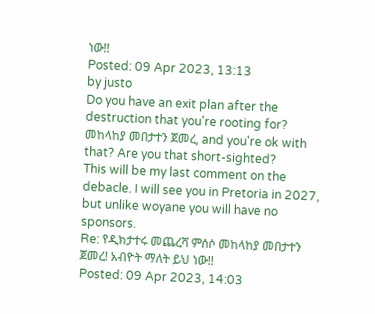ነው!!
Posted: 09 Apr 2023, 13:13
by justo
Do you have an exit plan after the destruction that you're rooting for?
መከላከያ መበታተን ጀመረ, and you're ok with that? Are you that short-sighted?
This will be my last comment on the debacle. I will see you in Pretoria in 2027, but unlike woyane you will have no sponsors.
Re: የዲክታተሩ መጨረሻ ምሰሶ መከላከያ መበታተን ጀመረ! አብዮት ማለት ይህ ነው!!
Posted: 09 Apr 2023, 14:03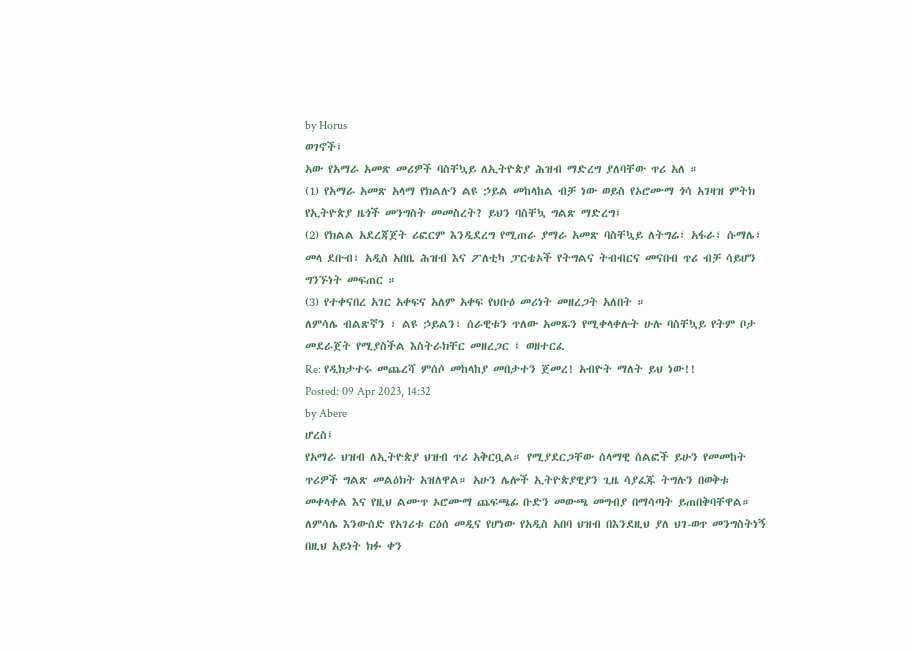by Horus
ወገኖች፤
አው የአማራ አመጽ መሪዎች ባስቸኳይ ለኢትዮጵያ ሕዝብ ማድረግ ያለባቸው ጥሪ አለ ።
(1) የአማራ አመጽ አላማ የክልሉን ልዩ ኃይል መከላከል ብቻ ነው ወይስ የኦሮሙማ ጎሳ አገዛዝ ምትክ የኢትዮጵያ ዜጎች መንግስት መመስረት? ይህን ባስቸኳ ግልጽ ማድረግ፤
(2) የክልል አደረጃጀት ሪፎርም እንዲደረግ የሚጠራ ያማራ አመጽ ባስቸኳይ ለትግሬ፣ አፋራ፣ ሱማሌ፣ መላ ደቡብ፣ አዲስ አበቤ ሕዝብ እና ፖለቲካ ፓርቴኦች የትግልና ትብብርና መናበብ ጥሪ ብቻ ሳይሆን ግንኙነት መፍጠር ።
(3) የተቀናበረ አገር አቀፍና አለም አቀፍ የህቡዕ መሪነት መዘረጋት አለበት ።
ለምሳሌ ብልጽኛን ፣ ልዩ ኃይልን፣ ሰራዊቱን ጥለው አመጹን የሚቀላቀሉት ሁሉ ባስቸኳይ የትም ቦታ መደራጀት የሚያስችል እስትራክቸር መዘረጋር ፤ ወዘተርፈ
Re: የዲክታተሩ መጨረሻ ምሰሶ መከላከያ መበታተን ጀመረ! አብዮት ማለት ይህ ነው!!
Posted: 09 Apr 2023, 14:32
by Abere
ሆረስ፤
የአማራ ህዝብ ለኢትዮጵያ ህዝብ ጥሪ አቅርቧል። የሚያደርጋቸው ሰላማዊ ሰልፎች ይሁን የመመከት ጥሪዎች ግልጽ መልዕክት አዝለዋል። አሁን ሌሎች ኢትዮጵያዊያን ጊዜ ሳያፈጁ ትግሉን በወቅቱ መቀላቀል እና የዚህ ልሙጥ ኦሮሙማ ጨፍጫፊ ቡድን መውጫ መግብያ በማሳጣት ይጠበቅባቸዋል። ለምሳሌ እንውሰድ የአገሪቱ ርዕሰ መዲና የሆነው የአዲስ አበባ ህዝብ በእንደዚህ ያለ ህገ-ወጥ መንግስትነኝ በዚህ አይነት ክፉ ቀን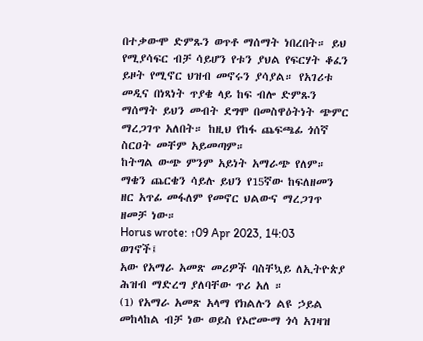በተቃውሞ ድምጹን ወጥቶ ማሰማት ነበረበት። ይህ የሚያሳፍር ብቻ ሳይሆን የቱን ያህል የፍርሃት ቆፈን ይዞት የሚኖር ህዝብ መኖሩን ያሳያል። የአገሪቱ መዲና በነጻነት ጥያቄ ላይ ከፍ ብሎ ድምጹን ማሰማት ይህን መብት ደግሞ በመስዋዕትነት ጭምር ማረጋገጥ አለበት። ከዚህ የከፋ ጨፍጫፊ ጎሰኛ ስርዐት መቸም አይመጣም።
ከትግል ውጭ ምንም አይነት አማራጭ የለም። ማቄን ጨርቄን ሳይሉ ይህን የ15ኛው ከፍለዘመን ዘር አጥፊ መፋለም የመኖር ህልውና ማረጋገጥ ዘመቻ ነው።
Horus wrote: ↑09 Apr 2023, 14:03
ወገኖች፤
አው የአማራ አመጽ መሪዎች ባስቸኳይ ለኢትዮጵያ ሕዝብ ማድረግ ያለባቸው ጥሪ አለ ።
(1) የአማራ አመጽ አላማ የክልሉን ልዩ ኃይል መከላከል ብቻ ነው ወይስ የኦሮሙማ ጎሳ አገዛዝ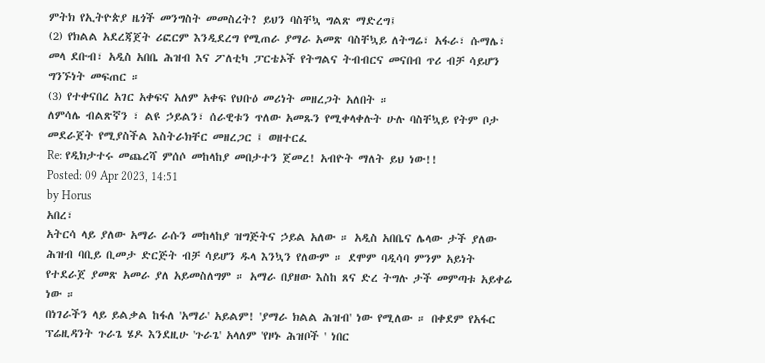ምትክ የኢትዮጵያ ዜጎች መንግስት መመስረት? ይህን ባስቸኳ ግልጽ ማድረግ፤
(2) የክልል አደረጃጀት ሪፎርም እንዲደረግ የሚጠራ ያማራ አመጽ ባስቸኳይ ለትግሬ፣ አፋራ፣ ሱማሌ፣ መላ ደቡብ፣ አዲስ አበቤ ሕዝብ እና ፖለቲካ ፓርቴኦች የትግልና ትብብርና መናበብ ጥሪ ብቻ ሳይሆን ግንኙነት መፍጠር ።
(3) የተቀናበረ አገር አቀፍና አለም አቀፍ የህቡዕ መሪነት መዘረጋት አለበት ።
ለምሳሌ ብልጽኛን ፣ ልዩ ኃይልን፣ ሰራዊቱን ጥለው አመጹን የሚቀላቀሉት ሁሉ ባስቸኳይ የትም ቦታ መደራጀት የሚያስችል እስትራክቸር መዘረጋር ፤ ወዘተርፈ
Re: የዲክታተሩ መጨረሻ ምሰሶ መከላከያ መበታተን ጀመረ! አብዮት ማለት ይህ ነው!!
Posted: 09 Apr 2023, 14:51
by Horus
አበረ፣
አትርሳ ላይ ያለው አማራ ራሱን መከላከያ ዝግጅትና ኃይል አለው ። አዲስ አበቤና ሌላው ታች ያለው ሕዝብ ባቢይ ቢመታ ድርጅት ብቻ ሳይሆን ዱላ እንኳን የለውም ። ደሞም ባዲሳባ ምንም አይነት የተደራጀ ያመጽ አመራ ያለ አይመስለግም ። አማራ በያዘው እስከ ጸና ድረ ትግሉ ታች መምጣቱ አይቀሬ ነው ።
በነገራችን ላይ ይልቃል ከፋለ 'አማራ' አይልም! 'ያማራ ክልል ሕዝብ' ነው የሚለው ። በቀደም የአፋር ፕሬዚዳንት ጉራጌ ሄዶ እንደዚሁ 'ጉራጌ' አላለም 'የዞኑ ሕዝቦች ' ነበር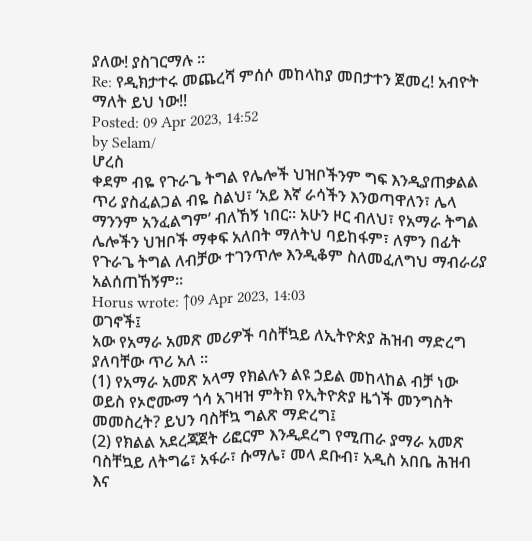ያለው! ያስገርማሉ ።
Re: የዲክታተሩ መጨረሻ ምሰሶ መከላከያ መበታተን ጀመረ! አብዮት ማለት ይህ ነው!!
Posted: 09 Apr 2023, 14:52
by Selam/
ሆረስ
ቀደም ብዬ የጉራጌ ትግል የሌሎች ህዝቦችንም ግፍ እንዲያጠቃልል ጥሪ ያስፈልጋል ብዬ ስልህ፣ ‘አይ እኛ ራሳችን እንወጣዋለን፣ ሌላ ማንንም አንፈልግም’ ብለኸኝ ነበር። አሁን ዞር ብለህ፣ የአማራ ትግል ሌሎችን ህዝቦች ማቀፍ አለበት ማለትህ ባይከፋም፣ ለምን በፊት የጉራጌ ትግል ለብቻው ተገንጥሎ እንዲቆም ስለመፈለግህ ማብራሪያ አልሰጠኸኝም።
Horus wrote: ↑09 Apr 2023, 14:03
ወገኖች፤
አው የአማራ አመጽ መሪዎች ባስቸኳይ ለኢትዮጵያ ሕዝብ ማድረግ ያለባቸው ጥሪ አለ ።
(1) የአማራ አመጽ አላማ የክልሉን ልዩ ኃይል መከላከል ብቻ ነው ወይስ የኦሮሙማ ጎሳ አገዛዝ ምትክ የኢትዮጵያ ዜጎች መንግስት መመስረት? ይህን ባስቸኳ ግልጽ ማድረግ፤
(2) የክልል አደረጃጀት ሪፎርም እንዲደረግ የሚጠራ ያማራ አመጽ ባስቸኳይ ለትግሬ፣ አፋራ፣ ሱማሌ፣ መላ ደቡብ፣ አዲስ አበቤ ሕዝብ እና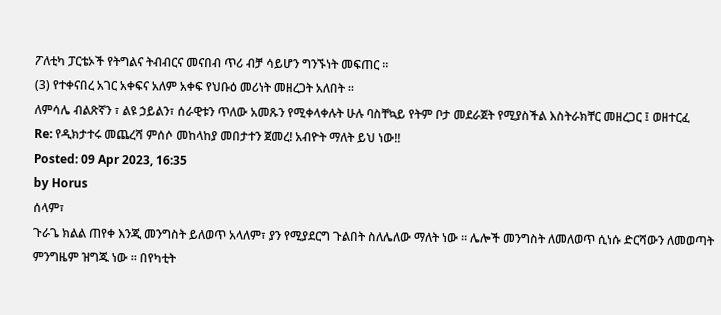ፖለቲካ ፓርቴኦች የትግልና ትብብርና መናበብ ጥሪ ብቻ ሳይሆን ግንኙነት መፍጠር ።
(3) የተቀናበረ አገር አቀፍና አለም አቀፍ የህቡዕ መሪነት መዘረጋት አለበት ።
ለምሳሌ ብልጽኛን ፣ ልዩ ኃይልን፣ ሰራዊቱን ጥለው አመጹን የሚቀላቀሉት ሁሉ ባስቸኳይ የትም ቦታ መደራጀት የሚያስችል እስትራክቸር መዘረጋር ፤ ወዘተርፈ
Re: የዲክታተሩ መጨረሻ ምሰሶ መከላከያ መበታተን ጀመረ! አብዮት ማለት ይህ ነው!!
Posted: 09 Apr 2023, 16:35
by Horus
ሰላም፣
ጉራጌ ክልል ጠየቀ እንጂ መንግስት ይለወጥ አላለም፣ ያን የሚያደርግ ጉልበት ስለሌለው ማለት ነው ። ሌሎች መንግስት ለመለወጥ ሲነሱ ድርሻውን ለመወጣት ምንግዜም ዝግጁ ነው ። በየካቲት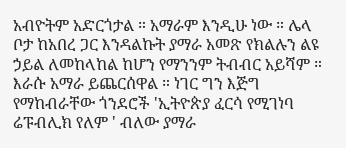አብዮትም አድርጎታል ። አማራም እንዲሁ ነው ። ሌላ ቦታ ከአበረ ጋር እንዳልኩት ያማራ አመጽ የክልሉን ልዩ ኃይል ለመከላከል ከሆን የማንንም ትብብር አይሻም ። እራሱ አማራ ይጨርሰዋል ። ነገር ግን እጅግ የማከብራቸው ጎንደሮች 'ኢትዮጵያ ፈርሳ የሚገነባ ሬፑብሊክ የለም ' ብለው ያማራ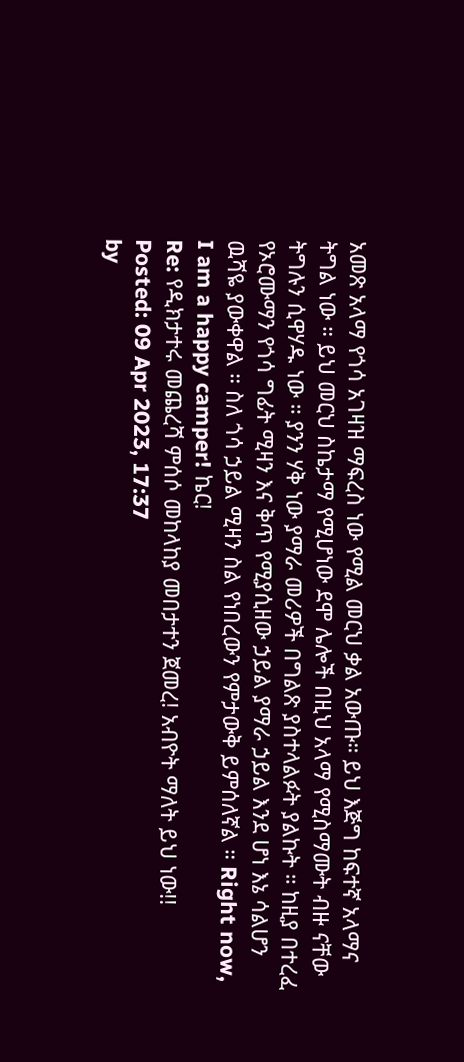አመጽ አላማ የጎሳ አገዛዝ ማፍረስ ነው የሚል መርህ ቃል አውጡ። ይህ እጅግ ከፍተኛ አላማና ትግል ነው ። ይህ መርህ ስኬታማ የሚሆነው ደሞ ሌሎች በዚህ አላማ የሚስማሙት ብዙ ናቸው ትግሉን ሲዋሃዱ ነው ። ያንን ሃቅ ነው ያማራ መሪዎች በግልጽ ያስተላልፉት ያልኩት ። ከዚያ በተረፈ የኦሮሙማን የጎሳ ግፊት ሚዛን እና ቅጥ የሚያሲዘው ኃይል ያማራ ኃይል እንደ ሆነ እኔ ሳልሆን ዉሻዬ ያውቀዋል ። ስለ ጎሳ ኃይል ሚዛን ስል የነበረውን የምታውቅ ይምሰለኛል ። Right now, I am a happy camper! ኬር!
Re: የዲክታተሩ መጨረሻ ምሰሶ መከላከያ መበታተን ጀመረ! አብዮት ማለት ይህ ነው!!
Posted: 09 Apr 2023, 17:37
by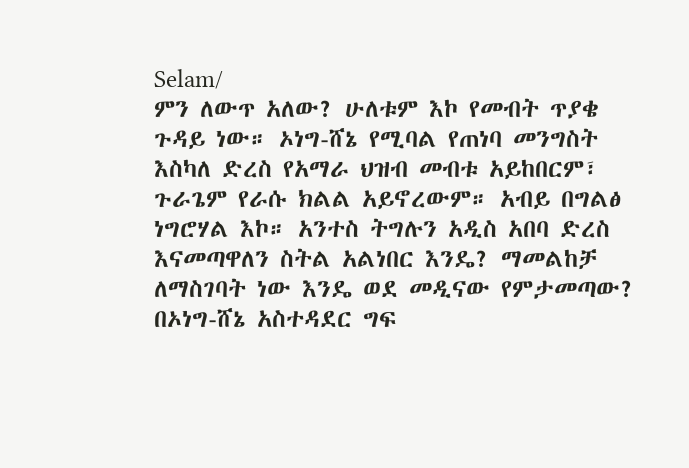Selam/
ምን ለውጥ አለው? ሁለቱም እኮ የመብት ጥያቄ ጉዳይ ነው። ኦነግ-ሸኔ የሚባል የጠነባ መንግስት እስካለ ድረስ የአማራ ህዝብ መብቱ አይከበርም፣ ጉራጌም የራሱ ክልል አይኖረውም። አብይ በግልፅ ነግሮሃል እኮ። አንተስ ትግሉን አዲስ አበባ ድረስ እናመጣዋለን ስትል አልነበር እንዴ? ማመልከቻ ለማስገባት ነው እንዴ ወደ መዲናው የምታመጣው?
በኦነግ-ሸኔ አስተዳደር ግፍ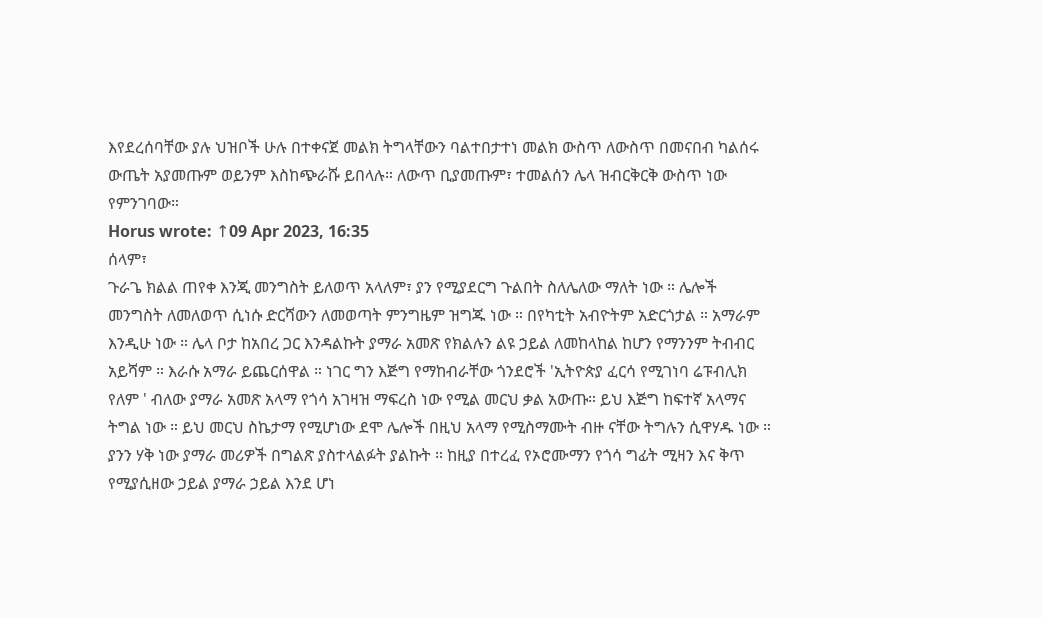እየደረሰባቸው ያሉ ህዝቦች ሁሉ በተቀናጀ መልክ ትግላቸውን ባልተበታተነ መልክ ውስጥ ለውስጥ በመናበብ ካልሰሩ ውጤት አያመጡም ወይንም እስከጭራሹ ይበላሉ። ለውጥ ቢያመጡም፣ ተመልሰን ሌላ ዝብርቅርቅ ውስጥ ነው የምንገባው።
Horus wrote: ↑09 Apr 2023, 16:35
ሰላም፣
ጉራጌ ክልል ጠየቀ እንጂ መንግስት ይለወጥ አላለም፣ ያን የሚያደርግ ጉልበት ስለሌለው ማለት ነው ። ሌሎች መንግስት ለመለወጥ ሲነሱ ድርሻውን ለመወጣት ምንግዜም ዝግጁ ነው ። በየካቲት አብዮትም አድርጎታል ። አማራም እንዲሁ ነው ። ሌላ ቦታ ከአበረ ጋር እንዳልኩት ያማራ አመጽ የክልሉን ልዩ ኃይል ለመከላከል ከሆን የማንንም ትብብር አይሻም ። እራሱ አማራ ይጨርሰዋል ። ነገር ግን እጅግ የማከብራቸው ጎንደሮች 'ኢትዮጵያ ፈርሳ የሚገነባ ሬፑብሊክ የለም ' ብለው ያማራ አመጽ አላማ የጎሳ አገዛዝ ማፍረስ ነው የሚል መርህ ቃል አውጡ። ይህ እጅግ ከፍተኛ አላማና ትግል ነው ። ይህ መርህ ስኬታማ የሚሆነው ደሞ ሌሎች በዚህ አላማ የሚስማሙት ብዙ ናቸው ትግሉን ሲዋሃዱ ነው ። ያንን ሃቅ ነው ያማራ መሪዎች በግልጽ ያስተላልፉት ያልኩት ። ከዚያ በተረፈ የኦሮሙማን የጎሳ ግፊት ሚዛን እና ቅጥ የሚያሲዘው ኃይል ያማራ ኃይል እንደ ሆነ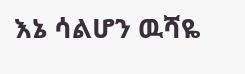እኔ ሳልሆን ዉሻዬ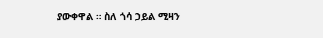ያውቀዋል ። ስለ ጎሳ ኃይል ሚዛን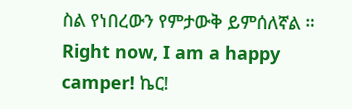ስል የነበረውን የምታውቅ ይምሰለኛል ። Right now, I am a happy camper! ኬር!